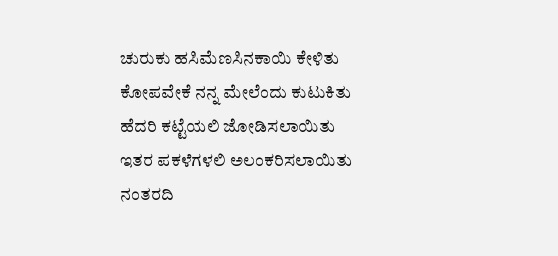ಚುರುಕು ಹಸಿಮೆಣಸಿನಕಾಯಿ ಕೇಳಿತು
ಕೋಪವೇಕೆ ನನ್ನ ಮೇಲೆಂದು ಕುಟುಕಿತು
ಹೆದರಿ ಕಟ್ಟೆಯಲಿ ಜೋಡಿಸಲಾಯಿತು
ಇತರ ಪಕಳೆಗಳಲಿ ಅಲಂಕರಿಸಲಾಯಿತು
ನಂತರದಿ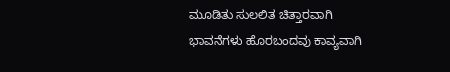ಮೂಡಿತು ಸುಲಲಿತ ಚಿತ್ತಾರವಾಗಿ
ಭಾವನೆಗಳು ಹೊರಬಂದವು ಕಾವ್ಯವಾಗಿ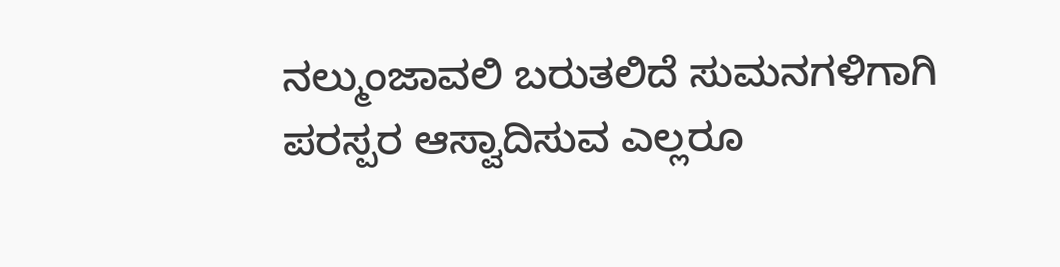ನಲ್ಮುಂಜಾವಲಿ ಬರುತಲಿದೆ ಸುಮನಗಳಿಗಾಗಿ
ಪರಸ್ಪರ ಆಸ್ವಾದಿಸುವ ಎಲ್ಲರೂ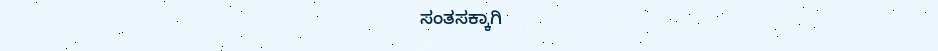ಸಂತಸಕ್ಕಾಗಿ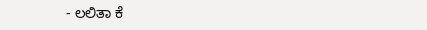- ಲಲಿತಾ ಕೆ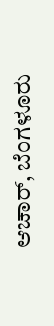ಆಚಾರ್, ಬೆಂಗಳೂರು